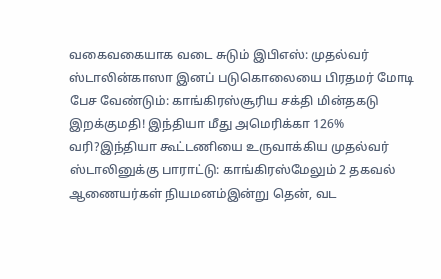வகைவகையாக வடை சுடும் இபிஎஸ்: முதல்வர் ஸ்டாலின்காஸா இனப் படுகொலையை பிரதமர் மோடி பேச வேண்டும்: காங்கிரஸ்சூரிய சக்தி மின்தகடு இறக்குமதி! இந்தியா மீது அமெரிக்கா 126% வரி?இந்தியா கூட்டணியை உருவாக்கிய முதல்வர் ஸ்டாலினுக்கு பாராட்டு: காங்கிரஸ்மேலும் 2 தகவல் ஆணையர்கள் நியமனம்இன்று தென், வட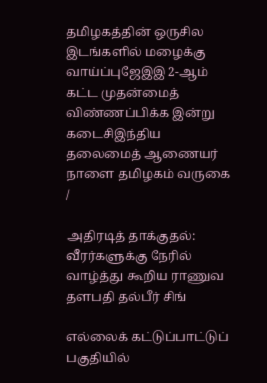தமிழகத்தின் ஒருசில இடங்களில் மழைக்கு வாய்ப்புஜேஇஇ 2-ஆம் கட்ட முதன்மைத் விண்ணப்பிக்க இன்று கடைசிஇந்திய தலைமைத் ஆணையர் நாளை தமிழகம் வருகை
/

அதிரடித் தாக்குதல்: வீரர்களுக்கு நேரில் வாழ்த்து கூறிய ராணுவ தளபதி தல்பீர் சிங்

எல்லைக் கட்டுப்பாட்டுப் பகுதியில்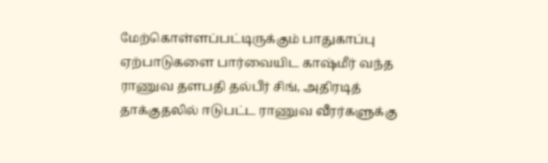மேற்கொள்ளப்பட்டிருக்கும் பாதுகாப்பு ஏற்பாடுகளை பார்வையிட காஷ்மீர் வந்த ராணுவ தளபதி தல்பீர் சிங், அதிரடித் தாக்குதலில் ஈடுபட்ட ராணுவ வீரர்களுக்கு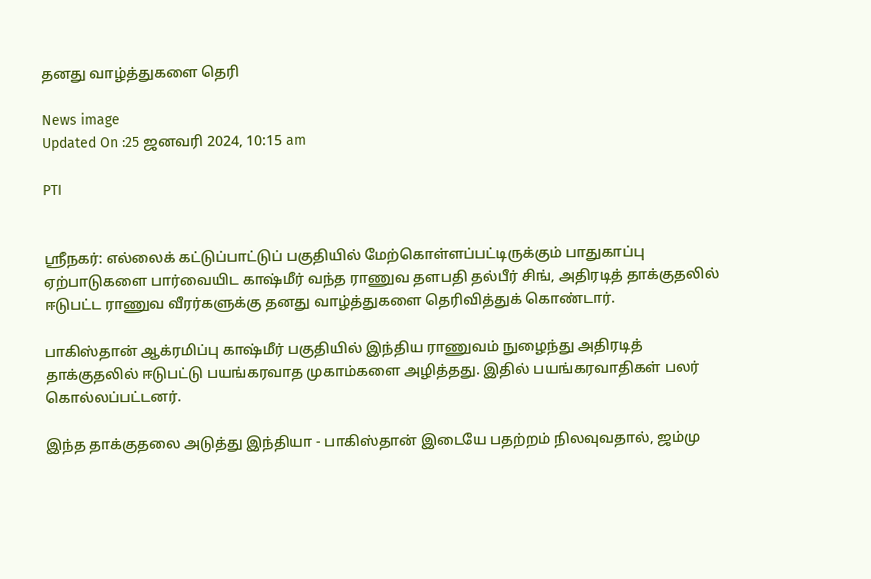தனது வாழ்த்துகளை தெரி

News image
Updated On :25 ஜனவரி 2024, 10:15 am

PTI


ஸ்ரீநகர்: எல்லைக் கட்டுப்பாட்டுப் பகுதியில் மேற்கொள்ளப்பட்டிருக்கும் பாதுகாப்பு ஏற்பாடுகளை பார்வையிட காஷ்மீர் வந்த ராணுவ தளபதி தல்பீர் சிங், அதிரடித் தாக்குதலில் ஈடுபட்ட ராணுவ வீரர்களுக்கு தனது வாழ்த்துகளை தெரிவித்துக் கொண்டார்.

பாகிஸ்தான் ஆக்ரமிப்பு காஷ்மீர் பகுதியில் இந்திய ராணுவம் நுழைந்து அதிரடித் தாக்குதலில் ஈடுபட்டு பயங்கரவாத முகாம்களை அழித்தது. இதில் பயங்கரவாதிகள் பலர் கொல்லப்பட்டனர்.

இந்த தாக்குதலை அடுத்து இந்தியா - பாகிஸ்தான் இடையே பதற்றம் நிலவுவதால், ஜம்மு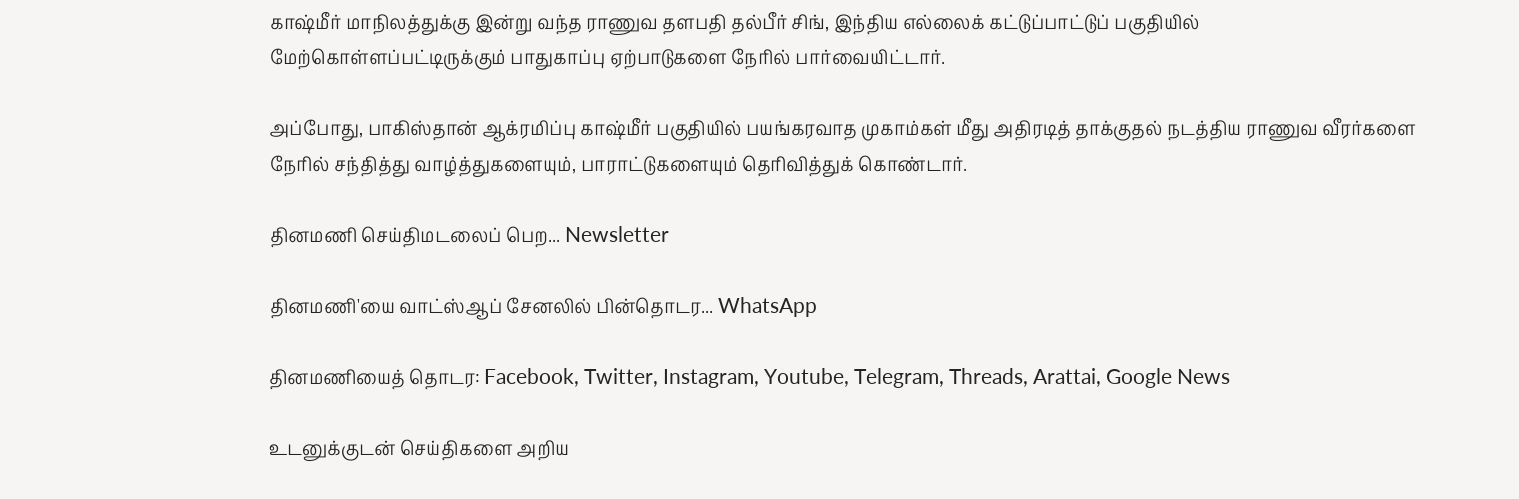காஷ்மீர் மாநிலத்துக்கு இன்று வந்த ராணுவ தளபதி தல்பீர் சிங், இந்திய எல்லைக் கட்டுப்பாட்டுப் பகுதியில் மேற்கொள்ளப்பட்டிருக்கும் பாதுகாப்பு ஏற்பாடுகளை நேரில் பார்வையிட்டார்.

அப்போது, பாகிஸ்தான் ஆக்ரமிப்பு காஷ்மீர் பகுதியில் பயங்கரவாத முகாம்கள் மீது அதிரடித் தாக்குதல் நடத்திய ராணுவ வீரர்களை நேரில் சந்தித்து வாழ்த்துகளையும், பாராட்டுகளையும் தெரிவித்துக் கொண்டார்.

தினமணி செய்திமடலைப் பெற... Newsletter

தினமணி'யை வாட்ஸ்ஆப் சேனலில் பின்தொடர... WhatsApp

தினமணியைத் தொடர: Facebook, Twitter, Instagram, Youtube, Telegram, Threads, Arattai, Google News

உடனுக்குடன் செய்திகளை அறிய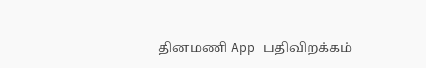தினமணி App பதிவிறக்கம்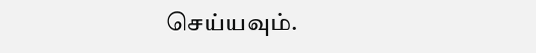செய்யவும்.